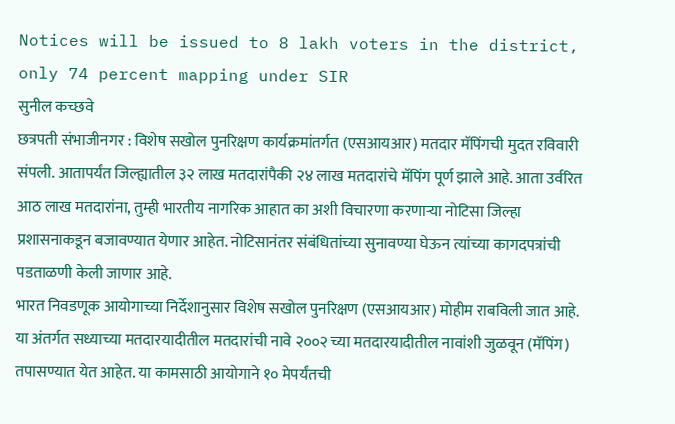Notices will be issued to 8 lakh voters in the district, only 74 percent mapping under SIR
सुनील कच्छवे
छत्रपती संभाजीनगर : विशेष सखोल पुनरिक्षण कार्यक्रमांतर्गत (एसआयआर) मतदार मॅपिंगची मुदत रविवारी संपली. आतापर्यंत जिल्ह्यातील ३२ लाख मतदारांपैकी २४ लाख मतदारांचे मॅपिंग पूर्ण झाले आहे. आता उर्वरित आठ लाख मतदारांना, तुम्ही भारतीय नागरिक आहात का अशी विचारणा करणाऱ्या नोटिसा जिल्हा प्रशासनाकडून बजावण्यात येणार आहेत. नोटिसानंतर संबंधितांच्या सुनावण्या घेऊन त्यांच्या कागदपत्रांची पडताळणी केली जाणार आहे.
भारत निवडणूक आयोगाच्या निर्देशानुसार विशेष सखोल पुनरिक्षण (एसआयआर) मोहीम राबविली जात आहे. या अंतर्गत सध्याच्या मतदारयादीतील मतदारांची नावे २००२ च्या मतदारयादीतील नावांशी जुळवून (मॅपिंग) तपासण्यात येत आहेत. या कामसाठी आयोगाने १० मेपर्यंतची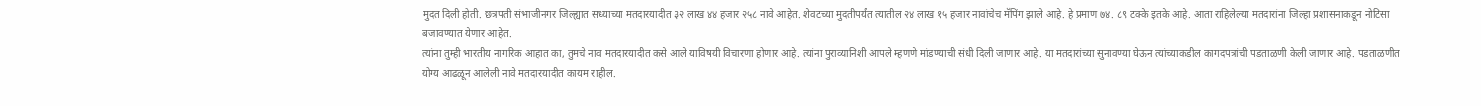मुदत दिली होती. छत्रपती संभाजीनगर जिल्ह्यात सध्याच्या मतदारयादीत ३२ लाख ४४ हजार २५८ नावे आहेत. शेवटच्या मुदतीपर्यंत त्यातील २४ लाख १५ हजार नावांचेच मॅपिंग झाले आहे. हे प्रमाण ७४. ८९ टक्के इतके आहे. आता राहिलेल्या मतदारांना जिल्हा प्रशासनाकडून नोटिसा बजावण्यात येणार आहेत.
त्यांना तुम्ही भारतीय नागरिक आहात का, तुमचे नाव मतदारयादीत कसे आले याविषयी विचारणा होणार आहे. त्यांना पुराव्यानिशी आपले म्हणणे मांडण्याची संधी दिली जाणार आहे. या मतदारांच्या सुनावण्या घेऊन त्यांच्याकडील कागदपत्रांची पडताळणी केली जाणार आहे. पडताळणीत योग्य आढळून आलेली नावे मतदारयादीत कायम राहील.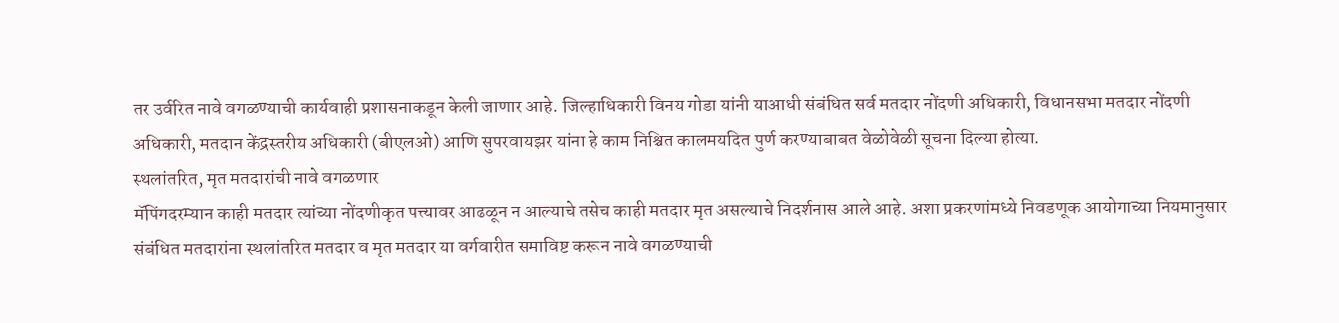तर उर्वरित नावे वगळण्याची कार्यवाही प्रशासनाकडून केली जाणार आहे. जिल्हाधिकारी विनय गोडा यांनी याआधी संबंधित सर्व मतदार नोंदणी अधिकारी, विधानसभा मतदार नोंदणी अधिकारी, मतदान केंद्रस्तरीय अधिकारी (बीएलओ) आणि सुपरवायझर यांना हे काम निश्चित कालमयदित पुर्ण करण्याबाबत वेळोवेळी सूचना दिल्या होत्या.
स्थलांतरित, मृत मतदारांची नावे वगळणार
मॅपिंगदरम्यान काही मतदार त्यांच्या नोंदणीकृत पत्त्यावर आढळून न आल्याचे तसेच काही मतदार मृत असल्याचे निदर्शनास आले आहे. अशा प्रकरणांमध्ये निवडणूक आयोगाच्या नियमानुसार संबंधित मतदारांना स्थलांतरित मतदार व मृत मतदार या वर्गवारीत समाविष्ट करून नावे वगळण्याची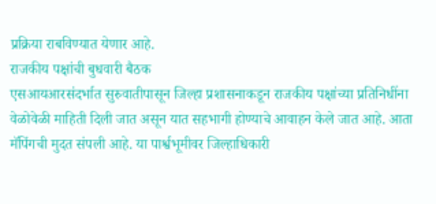प्रक्रिया राबविण्यात येणार आहे.
राजकीय पक्षांची बुधवारी बैठक
एसआयआरसंदर्भात सुरुवातीपासून जिल्हा प्रशासनाकडून राजकीय पक्षांच्या प्रतिनिधींना वेळोवेळी माहिती दिली जात असून यात सहभागी होण्याचे आवाहन केले जात आहे. आता मॅपिंगची मुदत संपली आहे. या पार्श्वभूमीवर जिल्हाधिकारी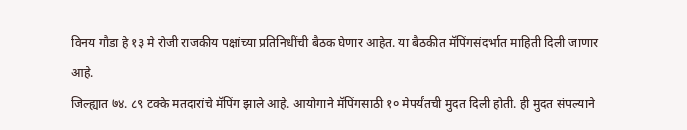विनय गौडा हे १३ मे रोजी राजकीय पक्षांच्या प्रतिनिधींची बैठक घेणार आहेत. या बैठकीत मॅपिंगसंदर्भात माहिती दिली जाणार आहे.
जिल्ह्यात ७४. ८९ टक्के मतदारांचे मॅपिंग झाले आहे. आयोगाने मॅपिंगसाठी १० मेपर्यंतची मुदत दिली होती. ही मुदत संपल्याने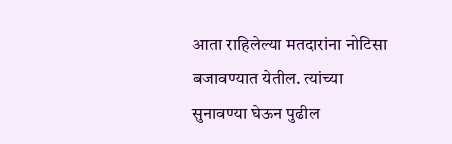आता राहिलेल्या मतदारांना नोटिसा बजावण्यात येतील. त्यांच्या सुनावण्या घेऊन पुढील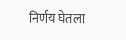निर्णय घेतला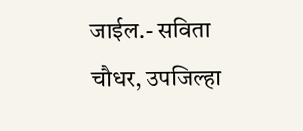जाईल.- सविता चौधर, उपजिल्हा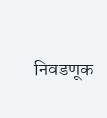निवडणूक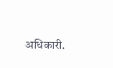अधिकारी.